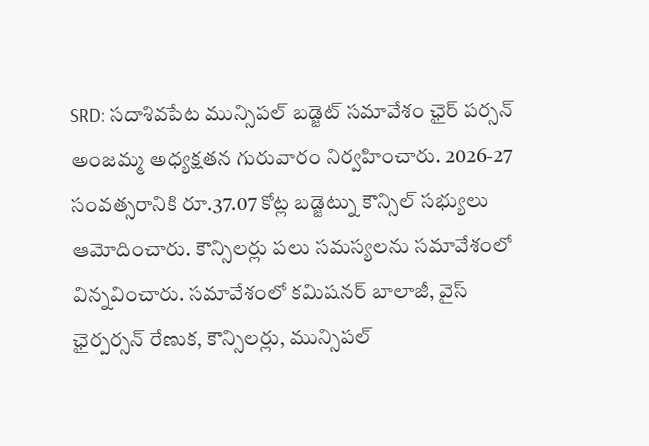SRD: సదాశివపేట మున్సిపల్ బడ్జెట్ సమావేశం ఛైర్ పర్సన్ అంజమ్మ అధ్యక్షతన గురువారం నిర్వహించారు. 2026-27 సంవత్సరానికి రూ.37.07 కోట్ల బడ్జెట్ను కౌన్సిల్ సభ్యులు ఆమోదించారు. కౌన్సిలర్లు పలు సమస్యలను సమావేశంలో విన్నవించారు. సమావేశంలో కమిషనర్ బాలాజీ, వైస్ ఛైర్పర్సన్ రేణుక, కౌన్సిలర్లు, మున్సిపల్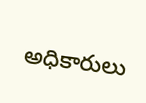అధికారులు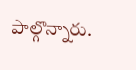పాల్గొన్నారు.